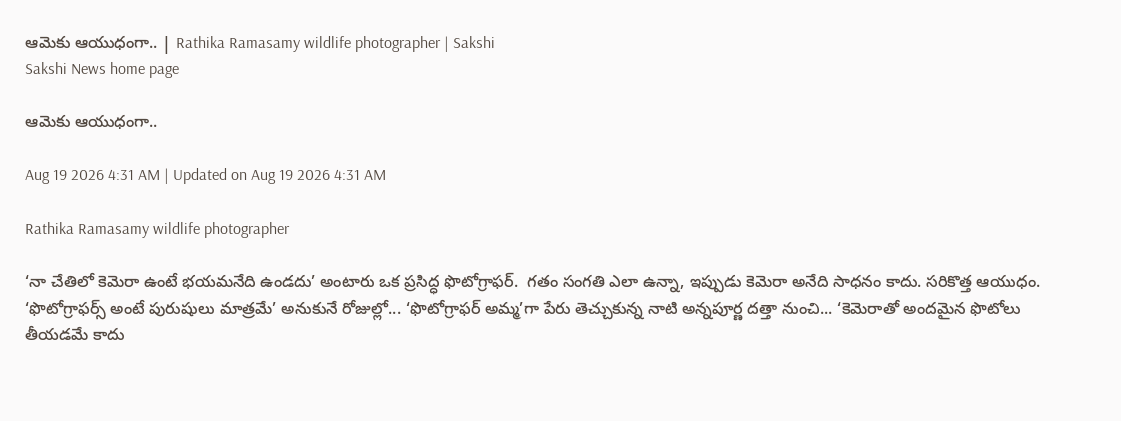ఆమెకు ఆయుధంగా.. | Rathika Ramasamy wildlife photographer | Sakshi
Sakshi News home page

ఆమెకు ఆయుధంగా..

Aug 19 2026 4:31 AM | Updated on Aug 19 2026 4:31 AM

Rathika Ramasamy wildlife photographer

‘నా చేతిలో కెమెరా ఉంటే భయమనేది ఉండదు’ అంటారు ఒక ప్రసిద్ధ ఫొటోగ్రాఫర్‌.  గతం సంగతి ఎలా ఉన్నా, ఇప్పుడు కెమెరా అనేది సాధనం కాదు. సరికొత్త ఆయుధం. ‘ఫొటోగ్రాఫర్స్‌ అంటే పురుషులు మాత్రమే’ అనుకునే రోజుల్లో... ‘ఫొటోగ్రాఫర్‌ అమ్మ’గా పేరు తెచ్చుకున్న నాటి అన్నపూర్ణ దత్తా నుంచి... ‘కెమెరాతో అందమైన ఫొటోలు తీయడమే కాదు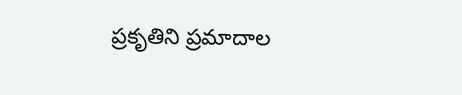ప్రకృతిని ప్రమాదాల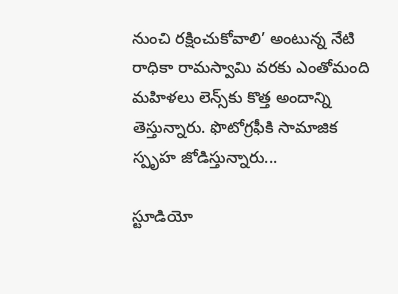నుంచి రక్షించుకోవాలి’ అంటున్న నేటి రాధికా రామస్వామి వరకు ఎంతోమంది మహిళలు లెన్స్‌కు కొత్త అందాన్ని తెస్తున్నారు. ఫొటోగ్రఫీకి సామాజిక స్పృహ జోడిస్తున్నారు...

స్టూడియో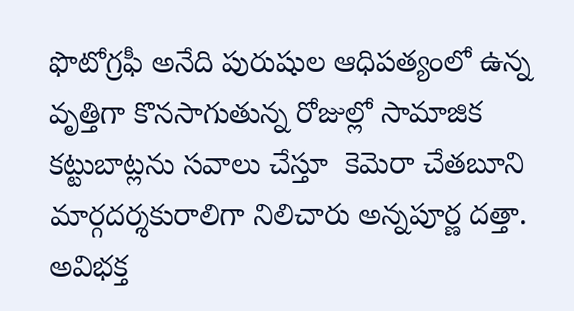ఫొటోగ్రఫీ అనేది పురుషుల ఆధిపత్యంలో ఉన్న వృత్తిగా కొనసాగుతున్న రోజుల్లో సామాజిక కట్టుబాట్లను సవాలు చేస్తూ  కెమెరా చేతబూని మార్గదర్శకురాలిగా నిలిచారు అన్నపూర్ణ దత్తా. అవిభక్త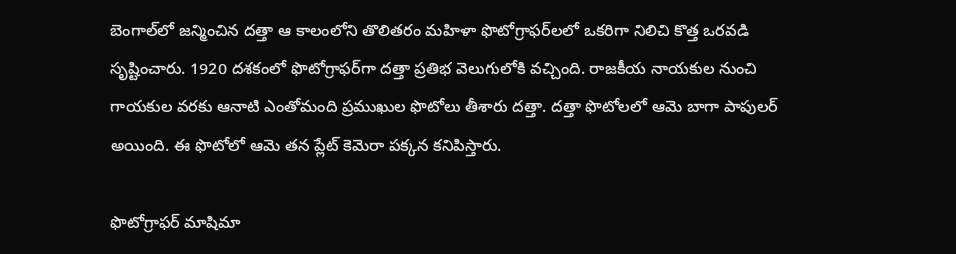బెంగాల్‌లో జన్మించిన దత్తా ఆ కాలంలోని తొలితరం మహిళా ఫొటోగ్రాఫర్‌లలో ఒకరిగా నిలిచి కొత్త ఒరవడి సృష్టించారు. 1920 దశకంలో ఫొటోగ్రాఫర్‌గా దత్తా ప్రతిభ వెలుగులోకి వచ్చింది. రాజకీయ నాయకుల నుంచి గాయకుల వరకు ఆనాటి ఎంతోమంది ప్రముఖుల ఫొటోలు తీశారు దత్తా. దత్తా ఫొటోలలో ఆమె బాగా పాపులర్‌ అయింది. ఈ ఫొటోలో ఆమె తన ప్లేట్‌ కెమెరా పక్కన కనిపిస్తారు.

ఫొటోగ్రాఫర్‌ మాషిమా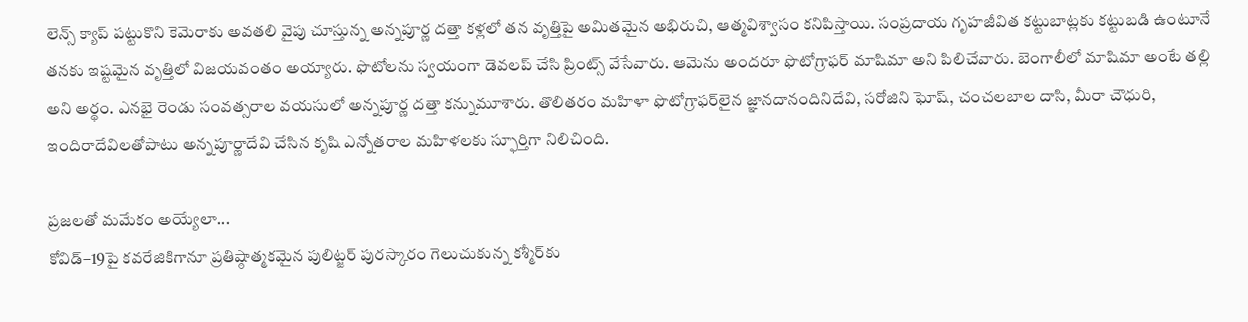లెన్స్‌ క్యాప్‌ పట్టుకొని కెమెరాకు అవతలి వైపు చూస్తున్న అన్నపూర్ణ దత్తా కళ్లలో తన వృత్తిపై అమితమైన అభిరుచి, ఆత్మవిశ్వాసం కనిపిస్తాయి. సంప్రదాయ గృహజీవిత కట్టుబాట్లకు కట్టుబడి ఉంటూనే తనకు ఇష్టమైన వృత్తిలో విజయవంతం అయ్యారు. ఫొటోలను స్వయంగా డెవలప్‌ చేసి ప్రింట్స్‌ వేసేవారు. ఆమెను అందరూ ఫొటోగ్రాఫర్‌ మాషిమా అని పిలిచేవారు. బెంగాలీలో మాషిమా అంటే తల్లి అని అర్థం. ఎనభై రెండు సంవత్సరాల వయసులో అన్నపూర్ణ దత్తా కన్నుమూశారు. తొలితరం మహిళా ఫొటోగ్రాఫర్‌లైన జ్ఞానదానందినిదేవి, సరోజిని ఘోష్, చంచలబాల దాసి, మీరా చౌధురి, ఇందిరాదేవిలతోపాటు అన్నపూర్ణాదేవి చేసిన కృషి ఎన్నోతరాల మహిళలకు స్ఫూర్తిగా నిలిచింది.

ప్రజలతో మమేకం అయ్యేలా...
కోవిడ్‌–19పై కవరేజికిగానూ ప్రతిష్ఠాత్మకమైన పులిట్జర్‌ పురస్కారం గెలుచుకున్న కశ్మీర్‌కు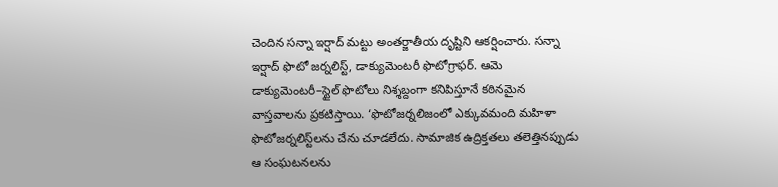చెందిన సన్నా ఇర్షాద్‌ మట్టు అంతర్జాతీయ దృష్టిని ఆకర్షించారు. సన్నా ఇర్షాద్‌ ఫొటో జర్నలిస్ట్, డాక్యుమెంటరీ ఫొటోగ్రాఫర్‌. ఆమె డాక్యుమెంటరీ–స్టైల్‌ ఫొటోలు నిశ్శబ్దంగా కనిపిస్తూనే కఠినమైన వాస్తవాలను ప్రకటిస్తాయి. ‘ఫొటోజర్నలిజంలో ఎక్కువమంది మహిళా ఫొటోజర్నలిస్ట్‌లను చేను చూడలేదు. సామాజిక ఉద్రిక్తతలు తలెత్తినప్పుడు ఆ సంఘటనలను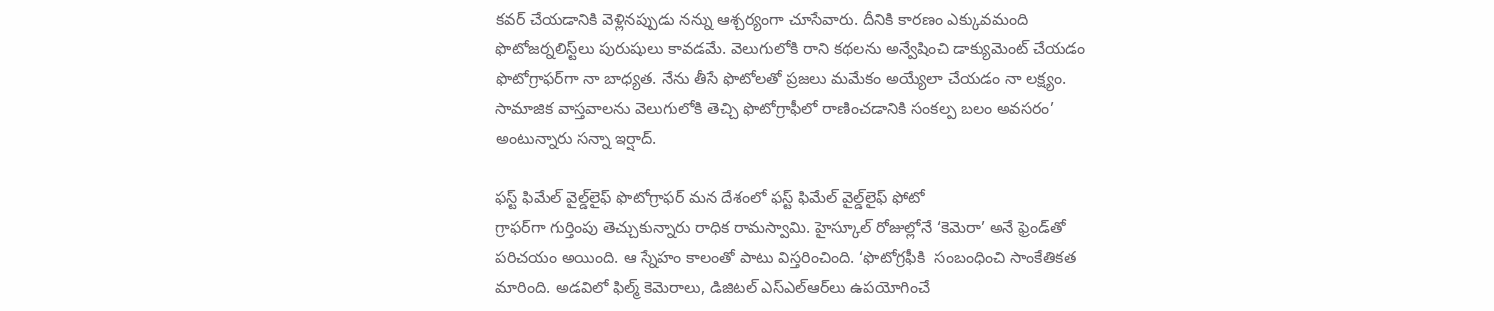కవర్‌ చేయడానికి వెళ్లినప్పుడు నన్ను ఆశ్చర్యంగా చూసేవారు. దీనికి కారణం ఎక్కువమంది ఫొటోజర్నలిస్ట్‌లు పురుషులు కావడమే. వెలుగులోకి రాని కథలను అన్వేషించి డాక్యుమెంట్‌ చేయడం ఫొటోగ్రాఫర్‌గా నా బాధ్యత. నేను తీసే ఫొటోలతో ప్రజలు మమేకం అయ్యేలా చేయడం నా లక్ష్యం. సామాజిక వాస్తవాలను వెలుగులోకి తెచ్చి ఫొటోగ్రాఫీలో రాణించడానికి సంకల్ప బలం అవసరం’ అంటున్నారు సన్నా ఇర్షాద్‌.

ఫస్ట్‌ ఫిమేల్‌ వైల్డ్‌లైఫ్‌ ఫొటోగ్రాఫర్‌ మన దేశంలో ఫస్ట్‌ ఫిమేల్‌ వైల్డ్‌లైఫ్‌ ఫోటో
గ్రాఫర్‌గా గుర్తింపు తెచ్చుకున్నారు రాధిక రామస్వామి. హైస్కూల్‌ రోజుల్లోనే ‘కెమెరా’ అనే ఫ్రెండ్‌తో పరిచయం అయింది. ఆ స్నేహం కాలంతో పాటు విస్తరించింది. ‘ఫొటోగ్రఫీకి  సంబంధించి సాంకేతికత మారింది. అడవిలో ఫిల్మ్‌ కెమెరాలు, డిజిటల్‌ ఎస్‌ఎల్‌ఆర్‌లు ఉపయోగించే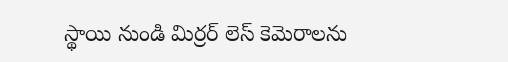స్థాయి నుండి మిర్రర్‌ లెస్‌ కెమెరాలను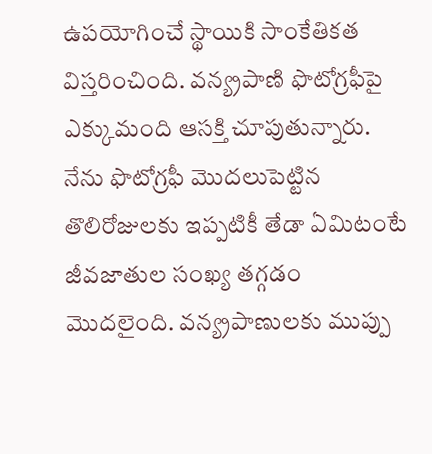ఉపయోగించే స్థాయికి సాంకేతికత విస్తరించింది. వన్య్రపాణి ఫొటోగ్రఫీపై ఎక్కుమంది ఆసక్తి చూపుతున్నారు. నేను ఫొటోగ్రఫీ మొదలుపెట్టిన తొలిరోజులకు ఇప్పటికీ తేడా ఏమిటంటే జీవజాతుల సంఖ్య తగ్గడం మొదలైంది. వన్య్రపాణులకు ముప్పు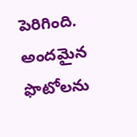పెరిగింది. అందమైన ఫొటోలను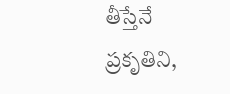తీస్తేనే ప్రకృతిని,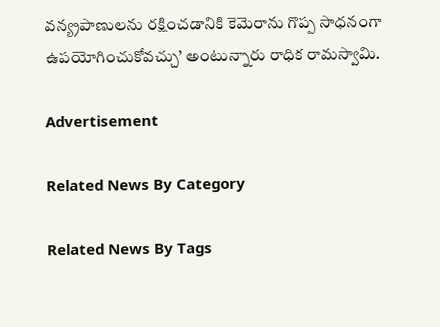వన్య్రపాణులను రక్షించడానికి కెమెరాను గొప్ప సాధనంగా ఉపయోగించుకోవచ్చు’ అంటున్నారు రాధిక రామస్వామి.

Advertisement

Related News By Category

Related News By Tags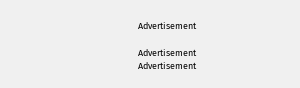Advertisement

Advertisement
Advertisement